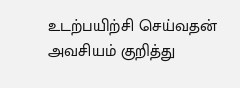உடற்பயிற்சி செய்வதன் அவசியம் குறித்து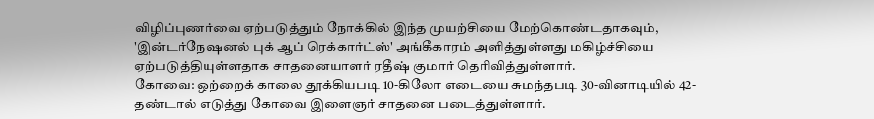விழிப்புணர்வை ஏற்படுத்தும் நோக்கில் இந்த முயற்சியை மேற்கொண்டதாகவும், 'இன்டர்நேஷனல் புக் ஆப் ரெக்கார்ட்ஸ்' அங்கீகாரம் அளித்துள்ளது மகிழ்ச்சியை ஏற்படுத்தியுள்ளதாக சாதனையாளர் ரதீஷ் குமார் தெரிவித்துள்ளார்.
கோவை: ஒற்றைக் காலை தூக்கியபடி 10-கிலோ எடையை சுமந்தபடி 30-வினாடியில் 42-தண்டால் எடுத்து கோவை இளைஞர் சாதனை படைத்துள்ளார்.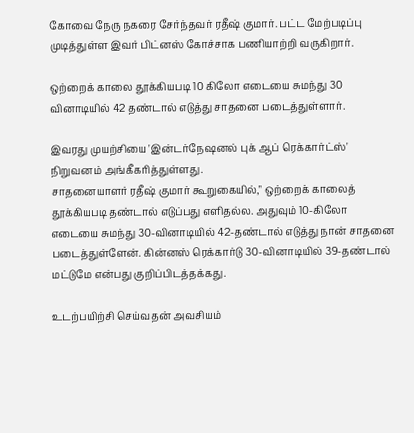கோவை நேரு நகரை சேர்ந்தவர் ரதீஷ் குமார். பட்ட மேற்படிப்பு முடித்துள்ள இவர் பிட்னஸ் கோச்சாக பணியாற்றி வருகிறார்.

ஒற்றைக் காலை தூக்கியபடி 10 கிலோ எடையை சுமந்து 30 வினாடியில் 42 தண்டால் எடுத்து சாதனை படைத்துள்ளார்.

இவரது முயற்சியை 'இன்டர்நேஷனல் புக் ஆப் ரெக்கார்ட்ஸ்' நிறுவனம் அங்கீகரித்துள்ளது.
சாதனையாளர் ரதீஷ் குமார் கூறுகையில்," ஒற்றைக் காலைத் தூக்கியபடி தண்டால் எடுப்பது எளிதல்ல. அதுவும் 10-கிலோ எடையை சுமந்து 30-வினாடியில் 42-தண்டால் எடுத்து நான் சாதனை படைத்துள்ளேன். கின்னஸ் ரெக்கார்டு 30-வினாடியில் 39-தண்டால் மட்டுமே என்பது குறிப்பிடத்தக்கது.

உடற்பயிற்சி செய்வதன் அவசியம்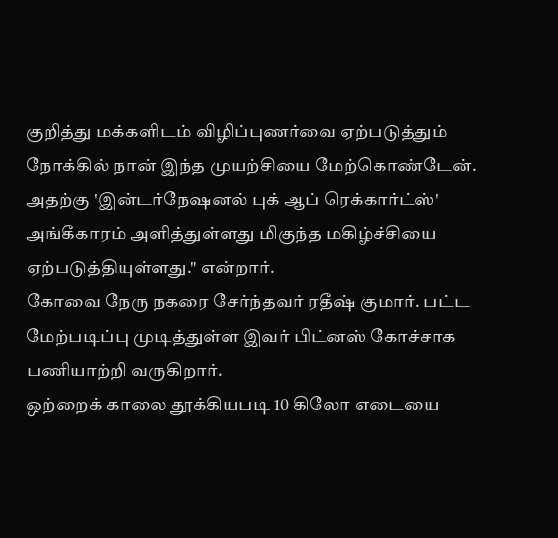குறித்து மக்களிடம் விழிப்புணர்வை ஏற்படுத்தும் நோக்கில் நான் இந்த முயற்சியை மேற்கொண்டேன். அதற்கு 'இன்டர்நேஷனல் புக் ஆப் ரெக்கார்ட்ஸ்' அங்கீகாரம் அளித்துள்ளது மிகுந்த மகிழ்ச்சியை ஏற்படுத்தியுள்ளது." என்றார்.
கோவை நேரு நகரை சேர்ந்தவர் ரதீஷ் குமார். பட்ட மேற்படிப்பு முடித்துள்ள இவர் பிட்னஸ் கோச்சாக பணியாற்றி வருகிறார்.
ஒற்றைக் காலை தூக்கியபடி 10 கிலோ எடையை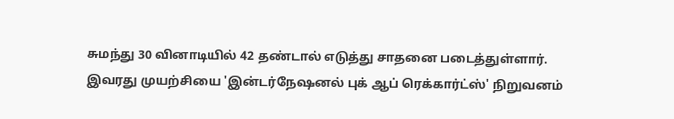சுமந்து 30 வினாடியில் 42 தண்டால் எடுத்து சாதனை படைத்துள்ளார்.
இவரது முயற்சியை 'இன்டர்நேஷனல் புக் ஆப் ரெக்கார்ட்ஸ்' நிறுவனம்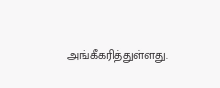அங்கீகரித்துள்ளது.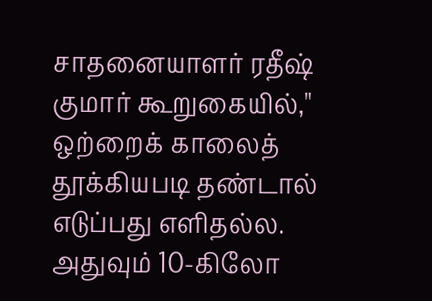சாதனையாளர் ரதீஷ் குமார் கூறுகையில்," ஒற்றைக் காலைத் தூக்கியபடி தண்டால் எடுப்பது எளிதல்ல. அதுவும் 10-கிலோ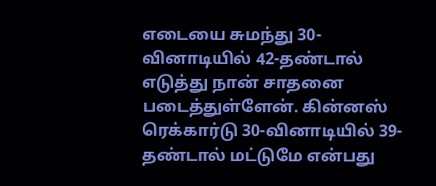எடையை சுமந்து 30-வினாடியில் 42-தண்டால் எடுத்து நான் சாதனை படைத்துள்ளேன். கின்னஸ் ரெக்கார்டு 30-வினாடியில் 39-தண்டால் மட்டுமே என்பது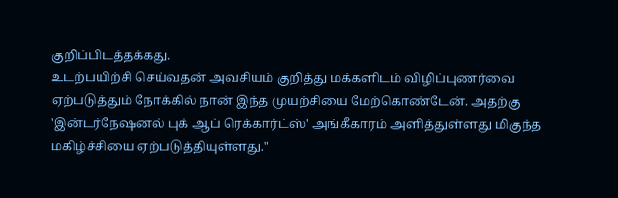குறிப்பிடத்தக்கது.
உடற்பயிற்சி செய்வதன் அவசியம் குறித்து மக்களிடம் விழிப்புணர்வை ஏற்படுத்தும் நோக்கில் நான் இந்த முயற்சியை மேற்கொண்டேன். அதற்கு 'இன்டர்நேஷனல் புக் ஆப் ரெக்கார்ட்ஸ்' அங்கீகாரம் அளித்துள்ளது மிகுந்த மகிழ்ச்சியை ஏற்படுத்தியுள்ளது."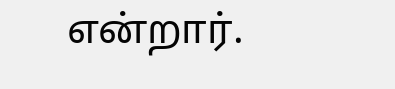என்றார்.